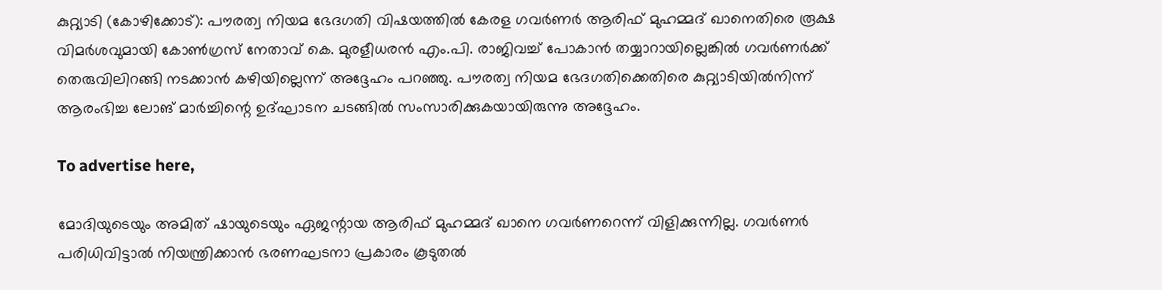കുറ്റ്യാടി (കോഴിക്കോട്): പൗരത്വ നിയമ ഭേദഗതി വിഷയത്തില്‍ കേരള ഗവര്‍ണര്‍ ആരിഫ് മുഹമ്മദ് ഖാനെതിരെ രൂക്ഷ വിമര്‍ശവുമായി കോണ്‍ഗ്രസ് നേതാവ് കെ. മുരളീധരന്‍ എം.പി. രാജിവച്ച് പോകാന്‍ തയ്യാറായില്ലെങ്കില്‍ ഗവര്‍ണര്‍ക്ക് തെരുവിലിറങ്ങി നടക്കാന്‍ കഴിയില്ലെന്ന് അദ്ദേഹം പറഞ്ഞു. പൗരത്വ നിയമ ഭേദഗതിക്കെതിരെ കുറ്റ്യാടിയില്‍നിന്ന് ആരംഭിച്ച ലോങ് മാര്‍ച്ചിന്റെ ഉദ്ഘാടന ചടങ്ങില്‍ സംസാരിക്കുകയായിരുന്നു അദ്ദേഹം.

To advertise here,

മോദിയുടെയും അമിത് ഷായുടെയും ഏജന്റായ ആരിഫ് മുഹമ്മദ് ഖാനെ ഗവര്‍ണറെന്ന് വിളിക്കുന്നില്ല. ഗവര്‍ണര്‍ പരിധിവിട്ടാല്‍ നിയന്ത്രിക്കാന്‍ ഭരണഘടനാ പ്രകാരം കൂടുതല്‍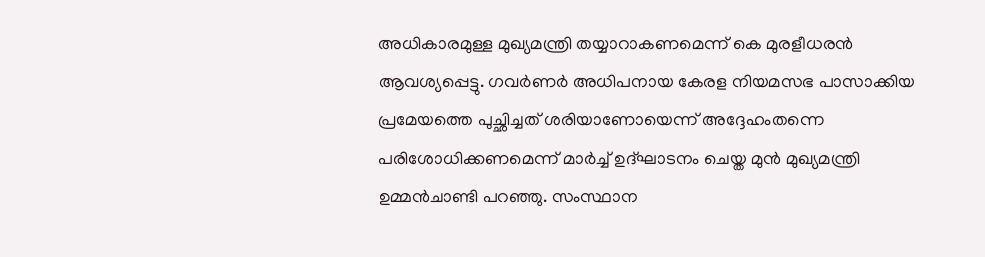അധികാരമുള്ള മുഖ്യമന്ത്രി തയ്യാറാകണമെന്ന് കെ മുരളീധരന്‍ ആവശ്യപ്പെട്ടു. ഗവര്‍ണര്‍ അധിപനായ കേരള നിയമസഭ പാസാക്കിയ പ്രമേയത്തെ പുച്ഛിച്ചത് ശരിയാണോയെന്ന് അദ്ദേഹംതന്നെ പരിശോധിക്കണമെന്ന് മാര്‍ച്ച് ഉദ്ഘാടനം ചെയ്ത മുന്‍ മുഖ്യമന്ത്രി ഉമ്മന്‍ചാണ്ടി പറഞ്ഞു. സംസ്ഥാന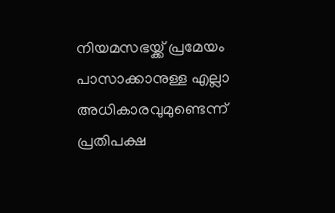നിയമസഭയ്ക്ക് പ്രമേയം പാസാക്കാനുള്ള എല്ലാ അധികാരവുമുണ്ടെന്ന് പ്രതിപക്ഷ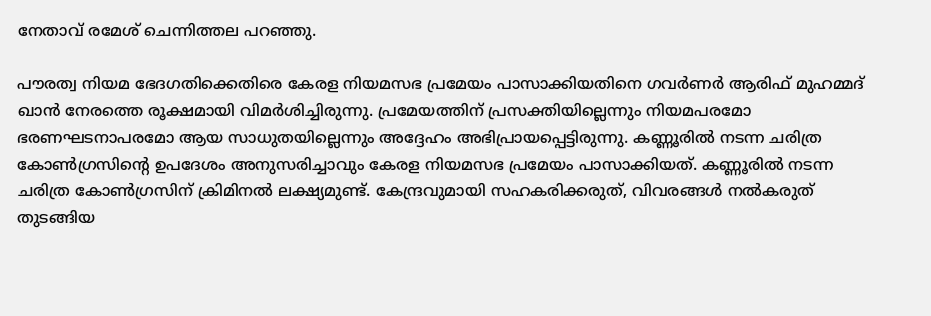നേതാവ് രമേശ് ചെന്നിത്തല പറഞ്ഞു.

പൗരത്വ നിയമ ഭേദഗതിക്കെതിരെ കേരള നിയമസഭ പ്രമേയം പാസാക്കിയതിനെ ഗവര്‍ണര്‍ ആരിഫ് മുഹമ്മദ് ഖാന്‍ നേരത്തെ രൂക്ഷമായി വിമര്‍ശിച്ചിരുന്നു. പ്രമേയത്തിന് പ്രസക്തിയില്ലെന്നും നിയമപരമോ ഭരണഘടനാപരമോ ആയ സാധുതയില്ലെന്നും അദ്ദേഹം അഭിപ്രായപ്പെട്ടിരുന്നു. കണ്ണൂരില്‍ നടന്ന ചരിത്ര കോണ്‍ഗ്രസിന്റെ ഉപദേശം അനുസരിച്ചാവും കേരള നിയമസഭ പ്രമേയം പാസാക്കിയത്. കണ്ണൂരില്‍ നടന്ന ചരിത്ര കോണ്‍ഗ്രസിന് ക്രിമിനല്‍ ലക്ഷ്യമുണ്ട്. കേന്ദ്രവുമായി സഹകരിക്കരുത്, വിവരങ്ങള്‍ നല്‍കരുത് തുടങ്ങിയ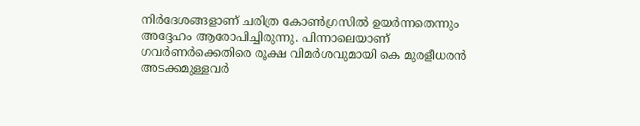നിര്‍ദേശങ്ങളാണ് ചരിത്ര കോണ്‍ഗ്രസില്‍ ഉയര്‍ന്നതെന്നും അദ്ദേഹം ആരോപിച്ചിരുന്നു. പിന്നാലെയാണ് ഗവര്‍ണര്‍ക്കെതിരെ രൂക്ഷ വിമര്‍ശവുമായി കെ മുരളീധരന്‍ അടക്കമുള്ളവര്‍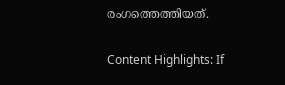രംഗത്തെത്തിയത്.

Content Highlights: If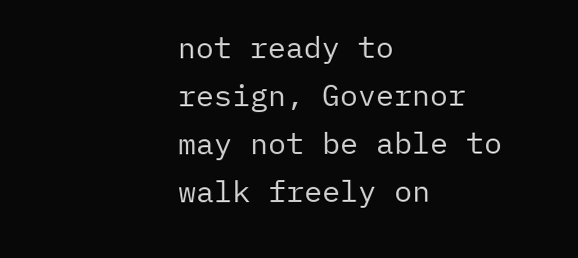not ready to resign, Governor may not be able to walk freely on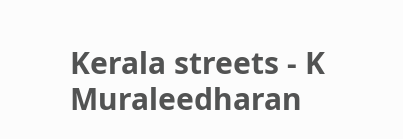Kerala streets - K Muraleedharan